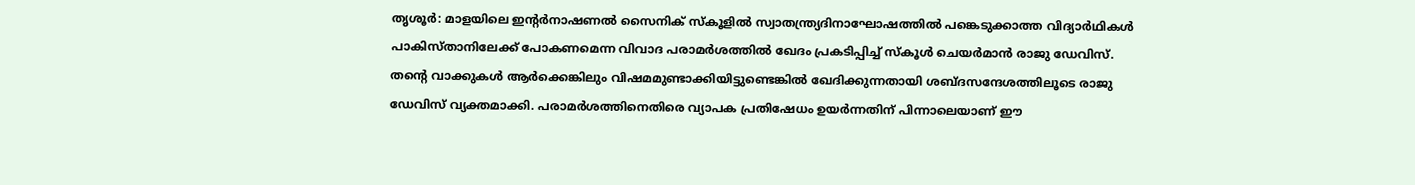തൃശൂർ: മാളയിലെ ഇന്റർനാഷണൽ സൈനിക് സ്കൂളിൽ സ്വാതന്ത്ര്യദിനാഘോഷത്തിൽ പങ്കെടുക്കാത്ത വിദ്യാർഥികൾ പാകിസ്താനിലേക്ക് പോകണമെന്ന വിവാദ പരാമർശത്തിൽ ഖേദം പ്രകടിപ്പിച്ച് സ്കൂൾ ചെയർമാൻ രാജു ഡേവിസ്. തന്റെ വാക്കുകൾ ആർക്കെങ്കിലും വിഷമമുണ്ടാക്കിയിട്ടുണ്ടെങ്കിൽ ഖേദിക്കുന്നതായി ശബ്ദസന്ദേശത്തിലൂടെ രാജു ഡേവിസ് വ്യക്തമാക്കി. പരാമർശത്തിനെതിരെ വ്യാപക പ്രതിഷേധം ഉയർന്നതിന് പിന്നാലെയാണ് ഈ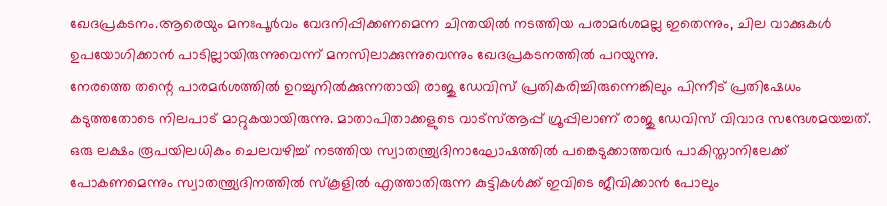ഖേദപ്രകടനം.ആരെയും മനഃപൂർവം വേദനിപ്പിക്കണമെന്ന ചിന്തയിൽ നടത്തിയ പരാമർശമല്ല ഇതെന്നും, ചില വാക്കുകൾ ഉപയോഗിക്കാൻ പാടില്ലായിരുന്നുവെന്ന് മനസിലാക്കുന്നുവെന്നും ഖേദപ്രകടനത്തിൽ പറയുന്നു.
നേരത്തെ തന്റെ പാരമർശത്തിൽ ഉറച്ചുനിൽക്കുന്നതായി രാജു ഡേവിസ് പ്രതികരിച്ചിരുന്നെങ്കിലും പിന്നീട് പ്രതിഷേധം കടുത്തതോടെ നിലപാട് മാറ്റുകയായിരുന്നു. മാതാപിതാക്കളുടെ വാട്സ്ആപ്പ് ഗ്രൂപ്പിലാണ് രാജു ഡേവിസ് വിവാദ സന്ദേശമയച്ചത്. ഒരു ലക്ഷം രൂപയിലധികം ചെലവഴിച്ച് നടത്തിയ സ്വാതന്ത്ര്യദിനാഘോഷത്തിൽ പങ്കെടുക്കാത്തവർ പാകിസ്താനിലേക്ക് പോകണമെന്നും സ്വാതന്ത്ര്യദിനത്തിൽ സ്കൂളിൽ എത്താതിരുന്ന കുട്ടികൾക്ക് ഇവിടെ ജീവിക്കാൻ പോലും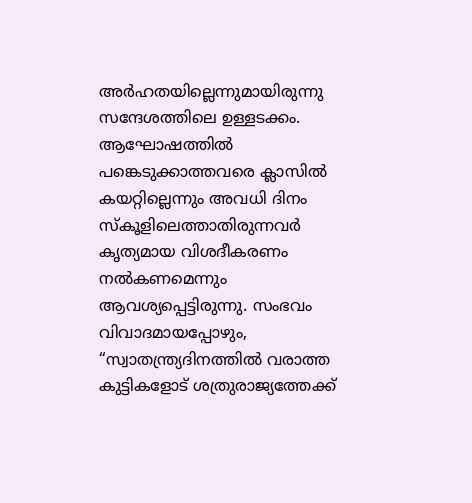അർഹതയില്ലെന്നുമായിരുന്നു സന്ദേശത്തിലെ ഉള്ളടക്കം.
ആഘോഷത്തിൽ പങ്കെടുക്കാത്തവരെ ക്ലാസിൽ കയറ്റില്ലെന്നും അവധി ദിനം സ്കൂളിലെത്താതിരുന്നവർ കൃത്യമായ വിശദീകരണം നൽകണമെന്നും ആവശ്യപ്പെട്ടിരുന്നു. സംഭവം വിവാദമായപ്പോഴും, “സ്വാതന്ത്ര്യദിനത്തിൽ വരാത്ത കുട്ടികളോട് ശത്രുരാജ്യത്തേക്ക്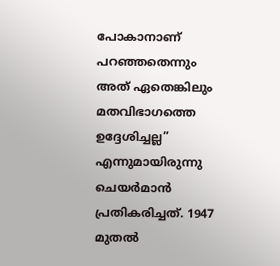പോകാനാണ് പറഞ്ഞതെന്നും അത് ഏതെങ്കിലും മതവിഭാഗത്തെ ഉദ്ദേശിച്ചല്ല” എന്നുമായിരുന്നു ചെയർമാൻ പ്രതികരിച്ചത്. 1947 മുതൽ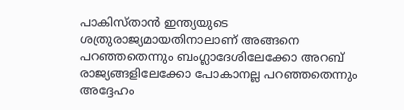പാകിസ്താൻ ഇന്ത്യയുടെ ശത്രുരാജ്യമായതിനാലാണ് അങ്ങനെ പറഞ്ഞതെന്നും ബംഗ്ലാദേശിലേക്കോ അറബ് രാജ്യങ്ങളിലേക്കോ പോകാനല്ല പറഞ്ഞതെന്നും അദ്ദേഹം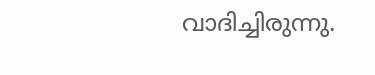വാദിച്ചിരുന്നു.